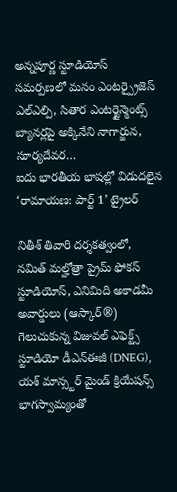అన్నపూర్ణ స్టూడియోస్ సమర్పణలో మనం ఎంటర్ప్రైజెస్ ఎల్ఎల్పి, సితార ఎంటర్టైన్మెంట్స్ బ్యానర్లపై అక్కినేని నాగార్జున, సూర్యదేవర…
ఐదు భారతీయ భాషల్లో విడుదలైన ‘రామాయణ: పార్ట్ 1’ ట్రైలర్

నితీశ్ తివారి దర్శకత్వంలో, నమిత్ మల్హోత్రా ప్రైమ్ ఫోకస్ స్టూడియోస్, ఎనిమిది అకాడమీ అవార్డులు (ఆస్కార్®) గెలుచుకున్న విజువల్ ఎఫెక్ట్స్ స్టూడియో డీఎన్ఈజీ (DNEG), యశ్ మాన్స్టర్ మైండ్ క్రియేషన్స్ భాగస్వామ్యంతో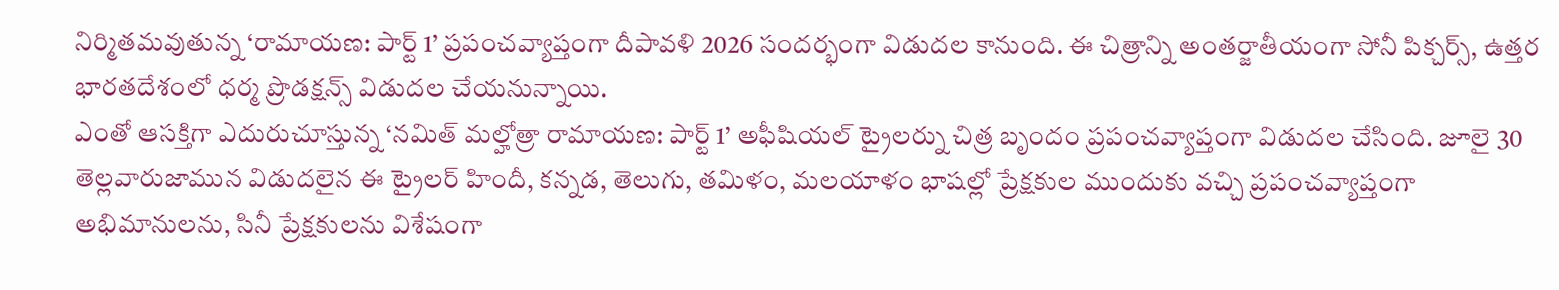నిర్మితమవుతున్న ‘రామాయణ: పార్ట్ 1’ ప్రపంచవ్యాప్తంగా దీపావళి 2026 సందర్భంగా విడుదల కానుంది. ఈ చిత్రాన్ని అంతర్జాతీయంగా సోనీ పిక్చర్స్, ఉత్తర భారతదేశంలో ధర్మ ప్రొడక్షన్స్ విడుదల చేయనున్నాయి.
ఎంతో ఆసక్తిగా ఎదురుచూస్తున్న ‘నమిత్ మల్హోత్రా రామాయణ: పార్ట్ 1’ అఫీషియల్ ట్రైలర్ను చిత్ర బృందం ప్రపంచవ్యాప్తంగా విడుదల చేసింది. జూలై 30 తెల్లవారుజామున విడుదలైన ఈ ట్రైలర్ హిందీ, కన్నడ, తెలుగు, తమిళం, మలయాళం భాషల్లో ప్రేక్షకుల ముందుకు వచ్చి ప్రపంచవ్యాప్తంగా అభిమానులను, సినీ ప్రేక్షకులను విశేషంగా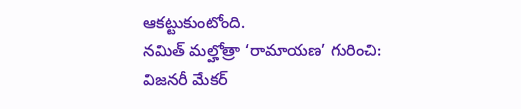ఆకట్టుకుంటోంది.
నమిత్ మల్హోత్రా ‘రామాయణ’ గురించి:
విజనరీ మేకర్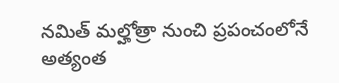నమిత్ మల్హోత్రా నుంచి ప్రపంచంలోనే అత్యంత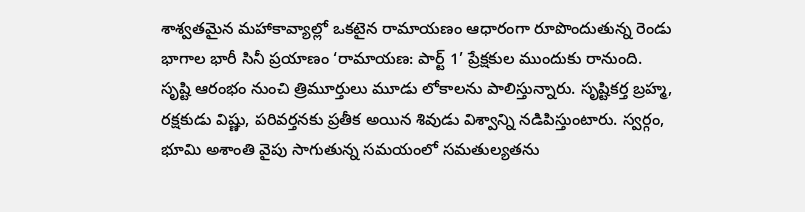శాశ్వతమైన మహాకావ్యాల్లో ఒకటైన రామాయణం ఆధారంగా రూపొందుతున్న రెండు భాగాల భారీ సినీ ప్రయాణం ‘రామాయణ: పార్ట్ 1’ ప్రేక్షకుల ముందుకు రానుంది.
సృష్టి ఆరంభం నుంచి త్రిమూర్తులు మూడు లోకాలను పాలిస్తున్నారు. సృష్టికర్త బ్రహ్మ, రక్షకుడు విష్ణు, పరివర్తనకు ప్రతీక అయిన శివుడు విశ్వాన్ని నడిపిస్తుంటారు. స్వర్గం, భూమి అశాంతి వైపు సాగుతున్న సమయంలో సమతుల్యతను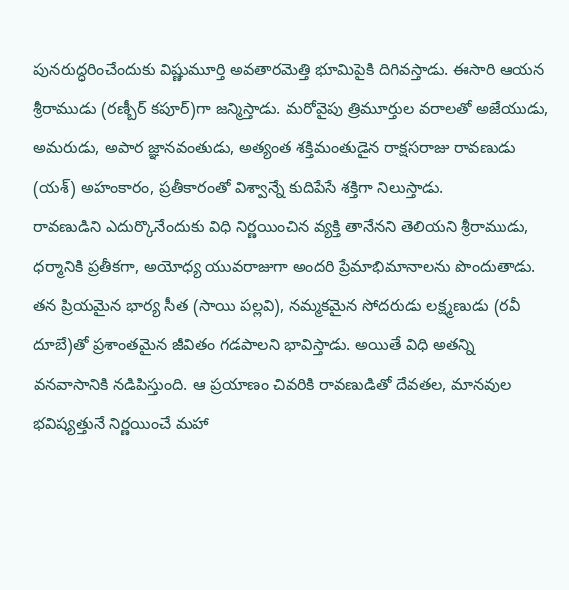పునరుద్ధరించేందుకు విష్ణుమూర్తి అవతారమెత్తి భూమిపైకి దిగివస్తాడు. ఈసారి ఆయన శ్రీరాముడు (రణ్బీర్ కపూర్)గా జన్మిస్తాడు. మరోవైపు త్రిమూర్తుల వరాలతో అజేయుడు, అమరుడు, అపార జ్ఞానవంతుడు, అత్యంత శక్తిమంతుడైన రాక్షసరాజు రావణుడు (యశ్) అహంకారం, ప్రతీకారంతో విశ్వాన్నే కుదిపేసే శక్తిగా నిలుస్తాడు.
రావణుడిని ఎదుర్కొనేందుకు విధి నిర్ణయించిన వ్యక్తి తానేనని తెలియని శ్రీరాముడు, ధర్మానికి ప్రతీకగా, అయోధ్య యువరాజుగా అందరి ప్రేమాభిమానాలను పొందుతాడు. తన ప్రియమైన భార్య సీత (సాయి పల్లవి), నమ్మకమైన సోదరుడు లక్ష్మణుడు (రవీ దూబే)తో ప్రశాంతమైన జీవితం గడపాలని భావిస్తాడు. అయితే విధి అతన్ని వనవాసానికి నడిపిస్తుంది. ఆ ప్రయాణం చివరికి రావణుడితో దేవతల, మానవుల భవిష్యత్తునే నిర్ణయించే మహా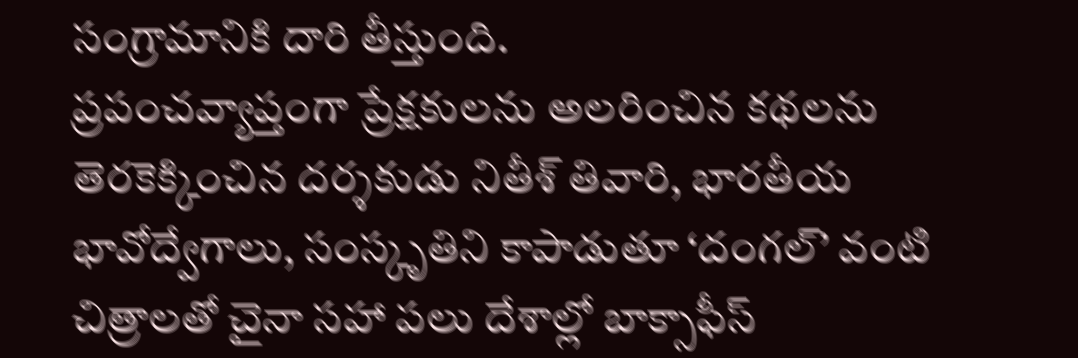సంగ్రామానికి దారి తీస్తుంది.
ప్రపంచవ్యాప్తంగా ప్రేక్షకులను అలరించిన కథలను తెరకెక్కించిన దర్శకుడు నితీశ్ తివారి, భారతీయ భావోద్వేగాలు, సంస్కృతిని కాపాడుతూ ‘దంగల్’ వంటి చిత్రాలతో చైనా సహా పలు దేశాల్లో బాక్సాఫీస్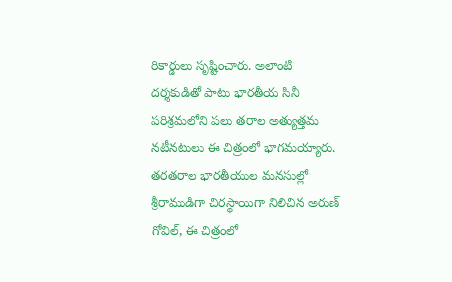రికార్డులు సృష్టించారు. అలాంటి దర్శకుడితో పాటు భారతీయ సినీ పరిశ్రమలోని పలు తరాల అత్యుత్తమ నటీనటులు ఈ చిత్రంలో భాగమయ్యారు. తరతరాల భారతీయుల మనసుల్లో శ్రీరాముడిగా చిరస్థాయిగా నిలిచిన అరుణ్ గోవిల్, ఈ చిత్రంలో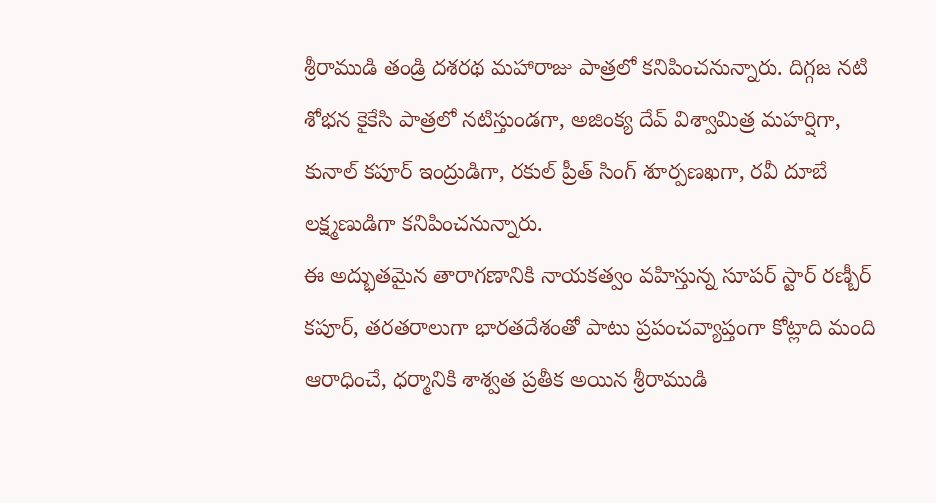శ్రీరాముడి తండ్రి దశరథ మహారాజు పాత్రలో కనిపించనున్నారు. దిగ్గజ నటి శోభన కైకేసి పాత్రలో నటిస్తుండగా, అజింక్య దేవ్ విశ్వామిత్ర మహర్షిగా, కునాల్ కపూర్ ఇంద్రుడిగా, రకుల్ ప్రీత్ సింగ్ శూర్పణఖగా, రవీ దూబే లక్ష్మణుడిగా కనిపించనున్నారు.
ఈ అద్భుతమైన తారాగణానికి నాయకత్వం వహిస్తున్న సూపర్ స్టార్ రణ్బీర్ కపూర్, తరతరాలుగా భారతదేశంతో పాటు ప్రపంచవ్యాప్తంగా కోట్లాది మంది ఆరాధించే, ధర్మానికి శాశ్వత ప్రతీక అయిన శ్రీరాముడి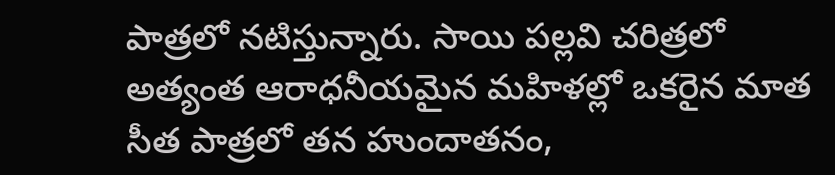పాత్రలో నటిస్తున్నారు. సాయి పల్లవి చరిత్రలో అత్యంత ఆరాధనీయమైన మహిళల్లో ఒకరైన మాత సీత పాత్రలో తన హుందాతనం,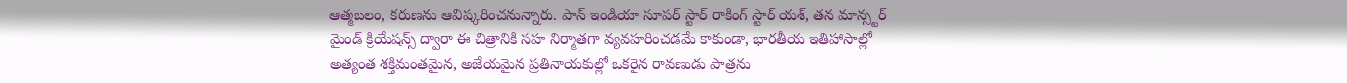ఆత్మబలం, కరుణను ఆవిష్కరించనున్నారు. పాన్ ఇండియా సూపర్ స్టార్ రాకింగ్ స్టార్ యశ్, తన మాన్స్టర్ మైండ్ క్రియేషన్స్ ద్వారా ఈ చిత్రానికి సహ నిర్మాతగా వ్యవహరించడమే కాకుండా, భారతీయ ఇతిహాసాల్లో అత్యంత శక్తిమంతమైన, అజేయమైన ప్రతినాయకుల్లో ఒకరైన రావణుడు పాత్రను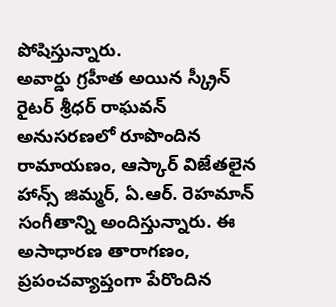పోషిస్తున్నారు.
అవార్డు గ్రహీత అయిన స్క్రీన్ రైటర్ శ్రీధర్ రాఘవన్ అనుసరణలో రూపొందిన రామాయణం, ఆస్కార్ విజేతలైన హాన్స్ జిమ్మర్, ఏ.ఆర్. రెహమాన్ సంగీతాన్ని అందిస్తున్నారు. ఈ అసాధారణ తారాగణం, ప్రపంచవ్యాప్తంగా పేరొందిన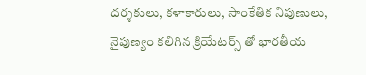దర్శకులు, కళాకారులు, సాంకేతిక నిపుణులు, నైపుణ్యం కలిగిన క్రియేటర్స్ తో భారతీయ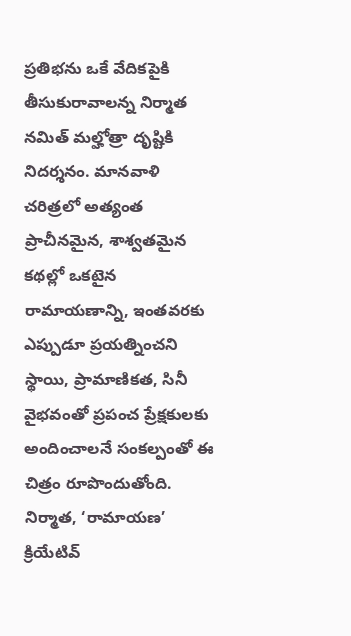ప్రతిభను ఒకే వేదికపైకి తీసుకురావాలన్న నిర్మాత నమిత్ మల్హోత్రా దృష్టికి నిదర్శనం. మానవాళి చరిత్రలో అత్యంత ప్రాచీనమైన, శాశ్వతమైన కథల్లో ఒకటైన రామాయణాన్ని, ఇంతవరకు ఎప్పుడూ ప్రయత్నించని స్థాయి, ప్రామాణికత, సినీ వైభవంతో ప్రపంచ ప్రేక్షకులకు అందించాలనే సంకల్పంతో ఈ చిత్రం రూపొందుతోంది.
నిర్మాత, ‘రామాయణ’ క్రియేటివ్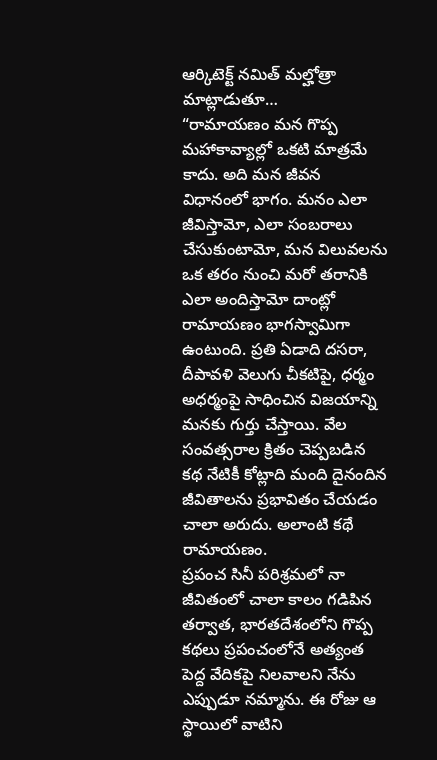ఆర్కిటెక్ట్ నమిత్ మల్హోత్రా మాట్లాడుతూ…
“రామాయణం మన గొప్ప మహాకావ్యాల్లో ఒకటి మాత్రమే కాదు. అది మన జీవన విధానంలో భాగం. మనం ఎలా జీవిస్తామో, ఎలా సంబరాలు చేసుకుంటామో, మన విలువలను ఒక తరం నుంచి మరో తరానికి ఎలా అందిస్తామో దాంట్లో రామాయణం భాగస్వామిగా ఉంటుంది. ప్రతి ఏడాది దసరా, దీపావళి వెలుగు చీకటిపై, ధర్మం అధర్మంపై సాధించిన విజయాన్ని మనకు గుర్తు చేస్తాయి. వేల సంవత్సరాల క్రితం చెప్పబడిన కథ నేటికీ కోట్లాది మంది దైనందిన జీవితాలను ప్రభావితం చేయడం చాలా అరుదు. అలాంటి కథే రామాయణం.
ప్రపంచ సినీ పరిశ్రమలో నా జీవితంలో చాలా కాలం గడిపిన తర్వాత, భారతదేశంలోని గొప్ప కథలు ప్రపంచంలోనే అత్యంత పెద్ద వేదికపై నిలవాలని నేను ఎప్పుడూ నమ్మాను. ఈ రోజు ఆ స్థాయిలో వాటిని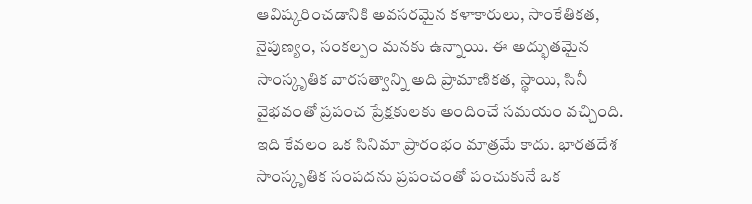ఆవిష్కరించడానికి అవసరమైన కళాకారులు, సాంకేతికత, నైపుణ్యం, సంకల్పం మనకు ఉన్నాయి. ఈ అద్భుతమైన సాంస్కృతిక వారసత్వాన్ని అది ప్రామాణికత, స్థాయి, సినీ వైభవంతో ప్రపంచ ప్రేక్షకులకు అందించే సమయం వచ్చింది.
ఇది కేవలం ఒక సినిమా ప్రారంభం మాత్రమే కాదు. భారతదేశ సాంస్కృతిక సంపదను ప్రపంచంతో పంచుకునే ఒక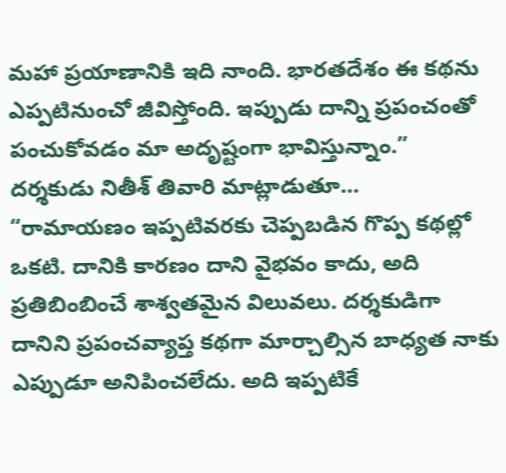మహా ప్రయాణానికి ఇది నాంది. భారతదేశం ఈ కథను ఎప్పటినుంచో జీవిస్తోంది. ఇప్పుడు దాన్ని ప్రపంచంతో పంచుకోవడం మా అదృష్టంగా భావిస్తున్నాం.”
దర్శకుడు నితీశ్ తివారి మాట్లాడుతూ…
“రామాయణం ఇప్పటివరకు చెప్పబడిన గొప్ప కథల్లో ఒకటి. దానికి కారణం దాని వైభవం కాదు, అది ప్రతిబింబించే శాశ్వతమైన విలువలు. దర్శకుడిగా దానిని ప్రపంచవ్యాప్త కథగా మార్చాల్సిన బాధ్యత నాకు ఎప్పుడూ అనిపించలేదు. అది ఇప్పటికే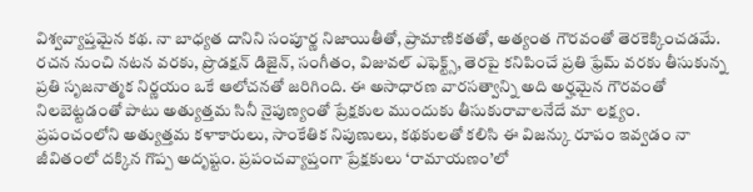విశ్వవ్యాప్తమైన కథ. నా బాధ్యత దానిని సంపూర్ణ నిజాయితీతో, ప్రామాణికతతో, అత్యంత గౌరవంతో తెరకెక్కించడమే.
రచన నుంచి నటన వరకు, ప్రొడక్షన్ డిజైన్, సంగీతం, విజువల్ ఎఫెక్ట్స్, తెరపై కనిపించే ప్రతి ఫ్రేమ్ వరకు తీసుకున్న ప్రతి సృజనాత్మక నిర్ణయం ఒకే ఆలోచనతో జరిగింది. ఈ అసాధారణ వారసత్వాన్ని అది అర్హమైన గౌరవంతో నిలబెట్టడంతో పాటు అత్యుత్తమ సినీ నైపుణ్యంతో ప్రేక్షకుల ముందుకు తీసుకురావాలనేదే మా లక్ష్యం.
ప్రపంచంలోని అత్యుత్తమ కళాకారులు, సాంకేతిక నిపుణులు, కథకులతో కలిసి ఈ విజన్కు రూపం ఇవ్వడం నా జీవితంలో దక్కిన గొప్ప అదృష్టం. ప్రపంచవ్యాప్తంగా ప్రేక్షకులు ‘రామాయణం’లో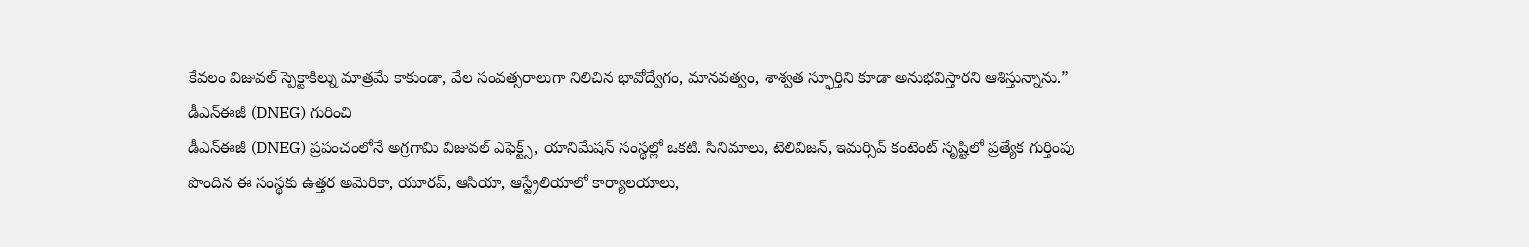కేవలం విజువల్ స్పెక్టాకిల్ను మాత్రమే కాకుండా, వేల సంవత్సరాలుగా నిలిచిన భావోద్వేగం, మానవత్వం, శాశ్వత స్ఫూర్తిని కూడా అనుభవిస్తారని ఆశిస్తున్నాను.”
డీఎన్ఈజీ (DNEG) గురించి
డీఎన్ఈజీ (DNEG) ప్రపంచంలోనే అగ్రగామి విజువల్ ఎఫెక్ట్స్, యానిమేషన్ సంస్థల్లో ఒకటి. సినిమాలు, టెలివిజన్, ఇమర్సివ్ కంటెంట్ సృష్టిలో ప్రత్యేక గుర్తింపు పొందిన ఈ సంస్థకు ఉత్తర అమెరికా, యూరప్, ఆసియా, ఆస్ట్రేలియాలో కార్యాలయాలు,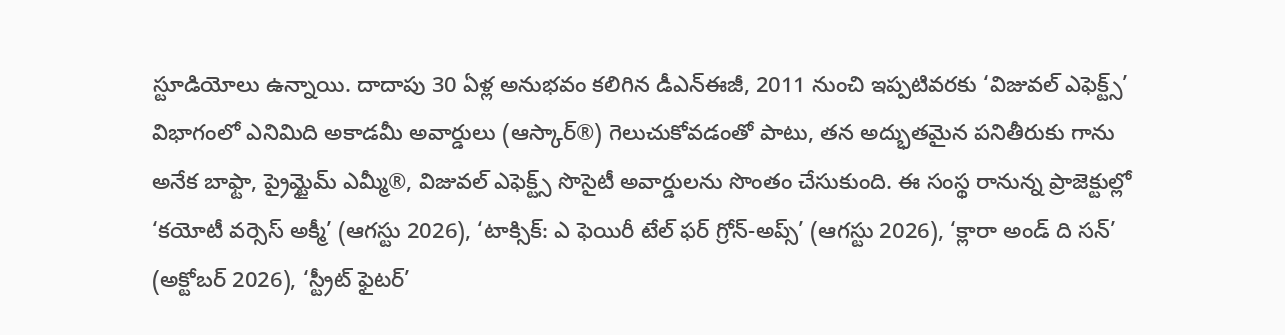స్టూడియోలు ఉన్నాయి. దాదాపు 30 ఏళ్ల అనుభవం కలిగిన డీఎన్ఈజీ, 2011 నుంచి ఇప్పటివరకు ‘విజువల్ ఎఫెక్ట్స్’ విభాగంలో ఎనిమిది అకాడమీ అవార్డులు (ఆస్కార్®) గెలుచుకోవడంతో పాటు, తన అద్భుతమైన పనితీరుకు గాను అనేక బాఫ్టా, ప్రైమ్టైమ్ ఎమ్మీ®, విజువల్ ఎఫెక్ట్స్ సొసైటీ అవార్డులను సొంతం చేసుకుంది. ఈ సంస్థ రానున్న ప్రాజెక్టుల్లో ‘కయోటీ వర్సెస్ అక్మీ’ (ఆగస్టు 2026), ‘టాక్సిక్: ఎ ఫెయిరీ టేల్ ఫర్ గ్రోన్-అప్స్’ (ఆగస్టు 2026), ‘క్లారా అండ్ ది సన్’ (అక్టోబర్ 2026), ‘స్ట్రీట్ ఫైటర్’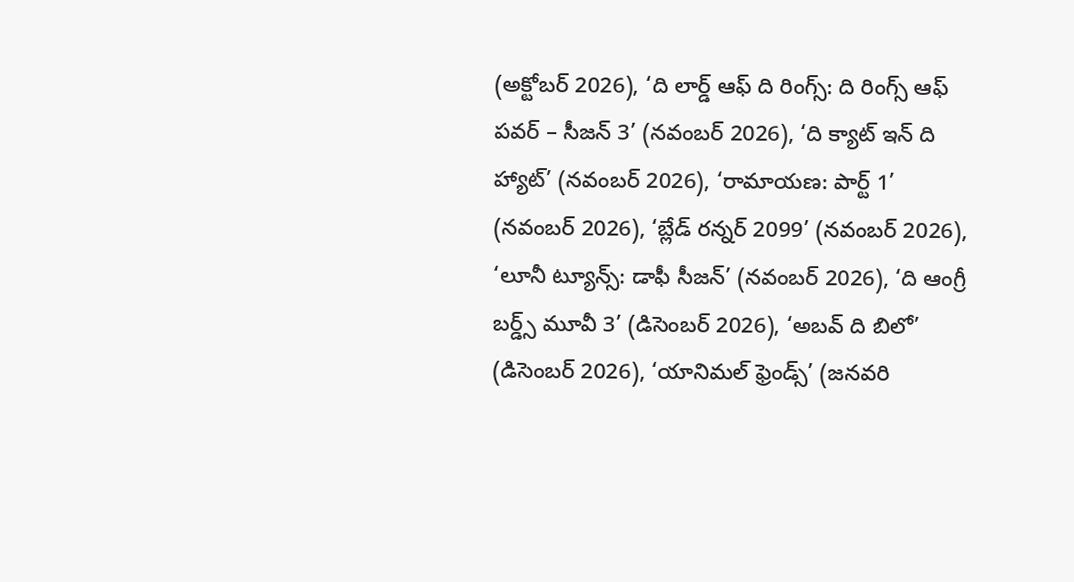(అక్టోబర్ 2026), ‘ది లార్డ్ ఆఫ్ ది రింగ్స్: ది రింగ్స్ ఆఫ్ పవర్ – సీజన్ 3’ (నవంబర్ 2026), ‘ది క్యాట్ ఇన్ ది హ్యాట్’ (నవంబర్ 2026), ‘రామాయణ: పార్ట్ 1’ (నవంబర్ 2026), ‘బ్లేడ్ రన్నర్ 2099’ (నవంబర్ 2026), ‘లూనీ ట్యూన్స్: డాఫీ సీజన్’ (నవంబర్ 2026), ‘ది ఆంగ్రీ బర్డ్స్ మూవీ 3’ (డిసెంబర్ 2026), ‘అబవ్ ది బిలో’ (డిసెంబర్ 2026), ‘యానిమల్ ఫ్రెండ్స్’ (జనవరి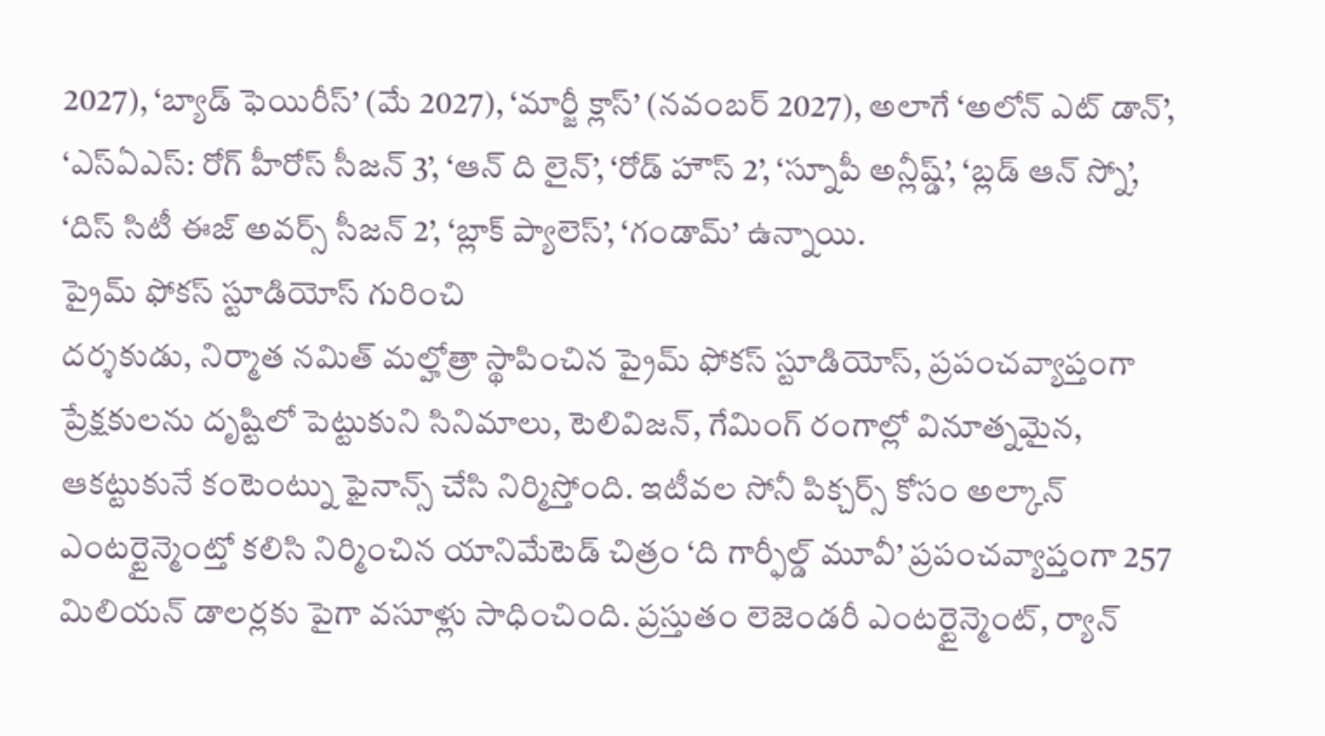2027), ‘బ్యాడ్ ఫెయిరీస్’ (మే 2027), ‘మార్జీ క్లాస్’ (నవంబర్ 2027), అలాగే ‘అలోన్ ఎట్ డాన్’, ‘ఎస్ఏఎస్: రోగ్ హీరోస్ సీజన్ 3’, ‘ఆన్ ది లైన్’, ‘రోడ్ హౌస్ 2’, ‘స్నూపీ అన్లీష్డ్’, ‘బ్లడ్ ఆన్ స్నో’, ‘దిస్ సిటీ ఈజ్ అవర్స్ సీజన్ 2’, ‘బ్లాక్ ప్యాలెస్’, ‘గండామ్’ ఉన్నాయి.
ప్రైమ్ ఫోకస్ స్టూడియోస్ గురించి
దర్శకుడు, నిర్మాత నమిత్ మల్హోత్రా స్థాపించిన ప్రైమ్ ఫోకస్ స్టూడియోస్, ప్రపంచవ్యాప్తంగా ప్రేక్షకులను దృష్టిలో పెట్టుకుని సినిమాలు, టెలివిజన్, గేమింగ్ రంగాల్లో వినూత్నమైన, ఆకట్టుకునే కంటెంట్ను ఫైనాన్స్ చేసి నిర్మిస్తోంది. ఇటీవల సోనీ పిక్చర్స్ కోసం అల్కాన్ ఎంటర్టైన్మెంట్తో కలిసి నిర్మించిన యానిమేటెడ్ చిత్రం ‘ది గార్ఫీల్డ్ మూవీ’ ప్రపంచవ్యాప్తంగా 257 మిలియన్ డాలర్లకు పైగా వసూళ్లు సాధించింది. ప్రస్తుతం లెజెండరీ ఎంటర్టైన్మెంట్, ర్యాన్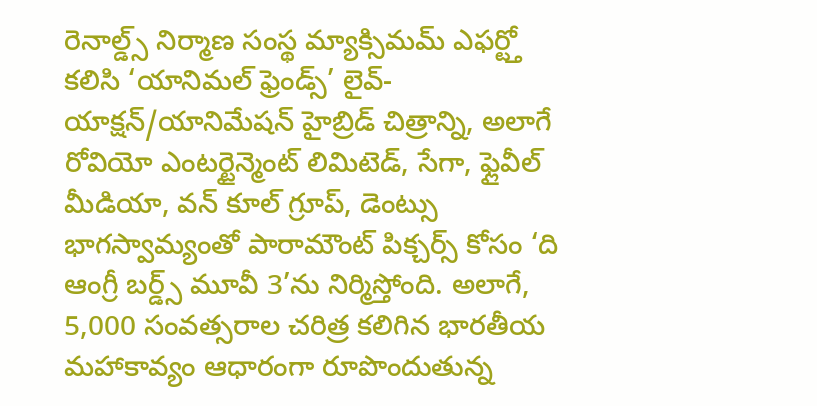రెనాల్డ్స్ నిర్మాణ సంస్థ మ్యాక్సిమమ్ ఎఫర్ట్తో కలిసి ‘యానిమల్ ఫ్రెండ్స్’ లైవ్-యాక్షన్/యానిమేషన్ హైబ్రిడ్ చిత్రాన్ని, అలాగే రోవియో ఎంటర్టైన్మెంట్ లిమిటెడ్, సేగా, ఫ్లైవీల్ మీడియా, వన్ కూల్ గ్రూప్, డెంట్సు భాగస్వామ్యంతో పారామౌంట్ పిక్చర్స్ కోసం ‘ది ఆంగ్రీ బర్డ్స్ మూవీ 3’ను నిర్మిస్తోంది. అలాగే, 5,000 సంవత్సరాల చరిత్ర కలిగిన భారతీయ మహాకావ్యం ఆధారంగా రూపొందుతున్న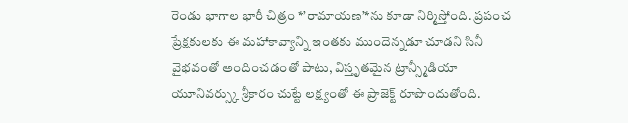రెండు భాగాల భారీ చిత్రం *’రామాయణ’*ను కూడా నిర్మిస్తోంది. ప్రపంచ ప్రేక్షకులకు ఈ మహాకావ్యాన్ని ఇంతకు ముందెన్నడూ చూడని సినీ వైభవంతో అందించడంతో పాటు, విస్తృతమైన ట్రాన్స్మీడియా యూనివర్స్కు శ్రీకారం చుట్టే లక్ష్యంతో ఈ ప్రాజెక్ట్ రూపొందుతోంది.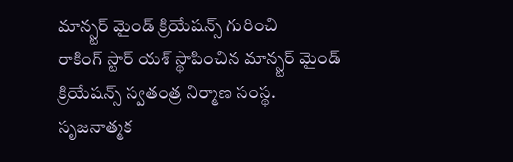మాన్స్టర్ మైండ్ క్రియేషన్స్ గురించి
రాకింగ్ స్టార్ యశ్ స్థాపించిన మాన్స్టర్ మైండ్ క్రియేషన్స్ స్వతంత్ర నిర్మాణ సంస్థ. సృజనాత్మక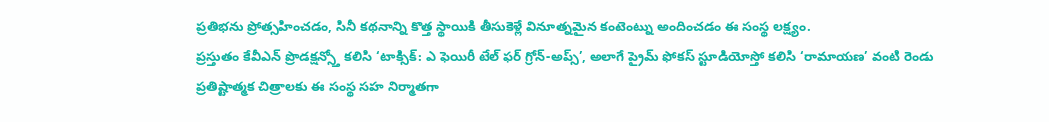ప్రతిభను ప్రోత్సహించడం, సినీ కథనాన్ని కొత్త స్థాయికి తీసుకెళ్లే వినూత్నమైన కంటెంట్ను అందించడం ఈ సంస్థ లక్ష్యం.
ప్రస్తుతం కేవీఎన్ ప్రొడక్షన్స్తో కలిసి ‘టాక్సిక్: ఎ ఫెయిరీ టేల్ ఫర్ గ్రోన్-అప్స్’, అలాగే ప్రైమ్ ఫోకస్ స్టూడియోస్తో కలిసి ‘రామాయణ’ వంటి రెండు ప్రతిష్టాత్మక చిత్రాలకు ఈ సంస్థ సహ నిర్మాతగా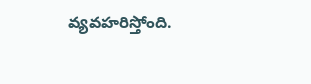వ్యవహరిస్తోంది.